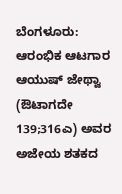ಬೆಂಗಳೂರು: ಆರಂಭಿಕ ಆಟಗಾರ ಆಯುಷ್ ಜೇಥ್ವಾ (ಔಟಾಗದೇ 139;316ಎ) ಅವರ ಅಜೇಯ ಶತಕದ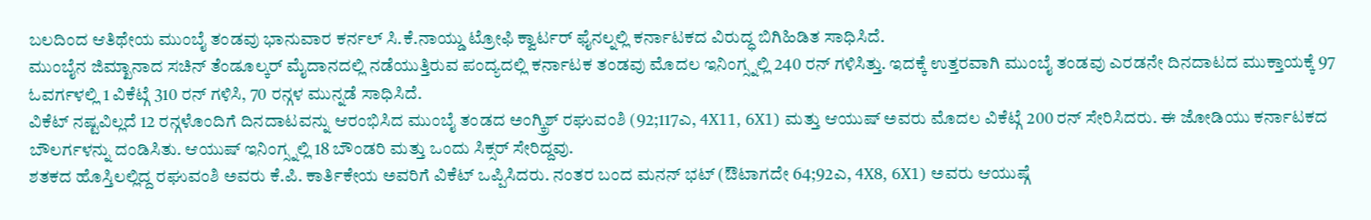ಬಲದಿಂದ ಆತಿಥೇಯ ಮುಂಬೈ ತಂಡವು ಭಾನುವಾರ ಕರ್ನಲ್ ಸಿ.ಕೆ.ನಾಯ್ಡು ಟ್ರೋಫಿ ಕ್ವಾರ್ಟರ್ ಫೈನಲ್ನಲ್ಲಿ ಕರ್ನಾಟಕದ ವಿರುದ್ಧ ಬಿಗಿಹಿಡಿತ ಸಾಧಿಸಿದೆ.
ಮುಂಬೈನ ಜಿಮ್ಖಾನಾದ ಸಚಿನ್ ತೆಂಡೂಲ್ಕರ್ ಮೈದಾನದಲ್ಲಿ ನಡೆಯುತ್ತಿರುವ ಪಂದ್ಯದಲ್ಲಿ ಕರ್ನಾಟಕ ತಂಡವು ಮೊದಲ ಇನಿಂಗ್ಸ್ನಲ್ಲಿ 240 ರನ್ ಗಳಿಸಿತ್ತು. ಇದಕ್ಕೆ ಉತ್ತರವಾಗಿ ಮುಂಬೈ ತಂಡವು ಎರಡನೇ ದಿನದಾಟದ ಮುಕ್ತಾಯಕ್ಕೆ 97 ಓವರ್ಗಳಲ್ಲಿ 1 ವಿಕೆಟ್ಗೆ 310 ರನ್ ಗಳಿಸಿ, 70 ರನ್ಗಳ ಮುನ್ನಡೆ ಸಾಧಿಸಿದೆ.
ವಿಕೆಟ್ ನಷ್ಟವಿಲ್ಲದೆ 12 ರನ್ಗಳೊಂದಿಗೆ ದಿನದಾಟವನ್ನು ಆರಂಭಿಸಿದ ಮುಂಬೈ ತಂಡದ ಅಂಗ್ಕ್ರಿಶ್ ರಘುವಂಶಿ (92;117ಎ, 4X11, 6X1) ಮತ್ತು ಆಯುಷ್ ಅವರು ಮೊದಲ ವಿಕೆಟ್ಗೆ 200 ರನ್ ಸೇರಿಸಿದರು. ಈ ಜೋಡಿಯು ಕರ್ನಾಟಕದ ಬೌಲರ್ಗಳನ್ನು ದಂಡಿಸಿತು. ಆಯುಷ್ ಇನಿಂಗ್ಸ್ನಲ್ಲಿ 18 ಬೌಂಡರಿ ಮತ್ತು ಒಂದು ಸಿಕ್ಸರ್ ಸೇರಿದ್ದವು.
ಶತಕದ ಹೊಸ್ತಿಲಲ್ಲಿದ್ದ ರಘುವಂಶಿ ಅವರು ಕೆ.ಪಿ. ಕಾರ್ತಿಕೇಯ ಅವರಿಗೆ ವಿಕೆಟ್ ಒಪ್ಪಿಸಿದರು. ನಂತರ ಬಂದ ಮನನ್ ಭಟ್ (ಔಟಾಗದೇ 64;92ಎ, 4X8, 6X1) ಅವರು ಆಯುಷ್ಗೆ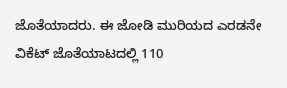ಜೊತೆಯಾದರು. ಈ ಜೋಡಿ ಮುರಿಯದ ಎರಡನೇ ವಿಕೆಟ್ ಜೊತೆಯಾಟದಲ್ಲಿ 110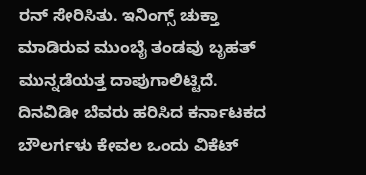ರನ್ ಸೇರಿಸಿತು. ಇನಿಂಗ್ಸ್ ಚುಕ್ತಾ ಮಾಡಿರುವ ಮುಂಬೈ ತಂಡವು ಬೃಹತ್ ಮುನ್ನಡೆಯತ್ತ ದಾಪುಗಾಲಿಟ್ಟಿದೆ. ದಿನವಿಡೀ ಬೆವರು ಹರಿಸಿದ ಕರ್ನಾಟಕದ ಬೌಲರ್ಗಳು ಕೇವಲ ಒಂದು ವಿಕೆಟ್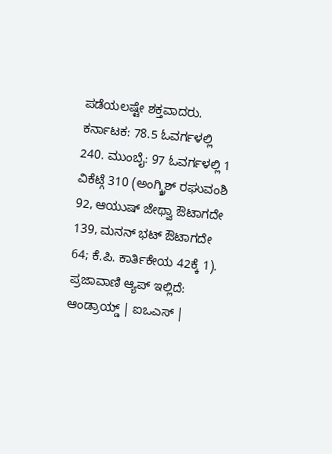ಪಡೆಯಲಷ್ಟೇ ಶಕ್ತವಾದರು.
ಕರ್ನಾಟಕ: 78.5 ಓವರ್ಗಳಲ್ಲಿ 240. ಮುಂಬೈ: 97 ಓವರ್ಗಳಲ್ಲಿ 1 ವಿಕೆಟ್ಗೆ 310 (ಅಂಗ್ಕ್ರಿಶ್ ರಘುವಂಶಿ 92, ಆಯುಷ್ ಜೇಥ್ವಾ ಔಟಾಗದೇ 139, ಮನನ್ ಭಟ್ ಔಟಾಗದೇ 64; ಕೆ.ಪಿ. ಕಾರ್ತಿಕೇಯ 42ಕ್ಕೆ 1).
ಪ್ರಜಾವಾಣಿ ಆ್ಯಪ್ ಇಲ್ಲಿದೆ: ಆಂಡ್ರಾಯ್ಡ್ | ಐಒಎಸ್ |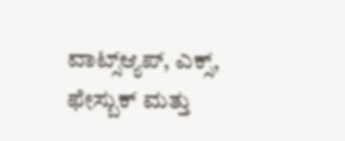ವಾಟ್ಸ್ಆ್ಯಪ್, ಎಕ್ಸ್, ಫೇಸ್ಬುಕ್ ಮತ್ತು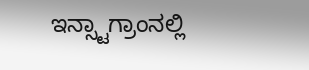ಇನ್ಸ್ಟಾಗ್ರಾಂನಲ್ಲಿ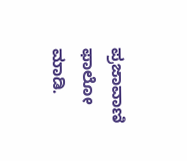ಪ್ರಜಾವಾಣಿ ಫಾಲೋ ಮಾಡಿ.